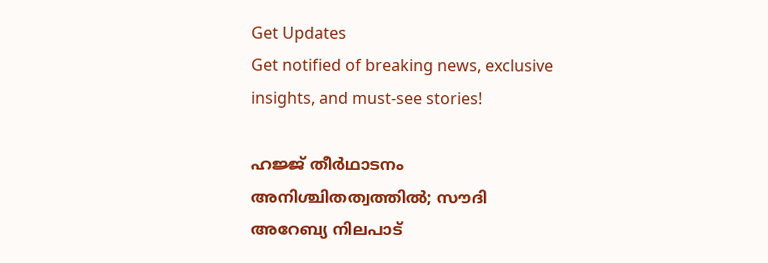Get Updates
Get notified of breaking news, exclusive insights, and must-see stories!

ഹജ്ജ് തീര്‍ഥാടനം അനിശ്ചിതത്വത്തില്‍; സൗദി അറേബ്യ നിലപാട്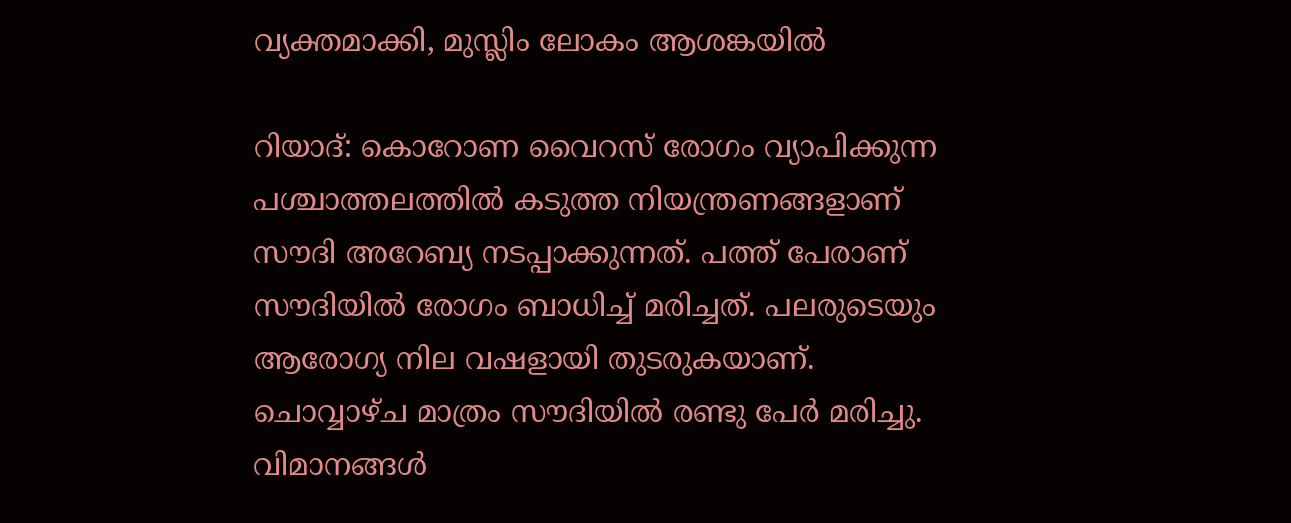വ്യക്തമാക്കി, മുസ്ലിം ലോകം ആശങ്കയില്‍

റിയാദ്: കൊറോണ വൈറസ് രോഗം വ്യാപിക്കുന്ന പശ്ചാത്തലത്തില്‍ കടുത്ത നിയന്ത്രണങ്ങളാണ് സൗദി അറേബ്യ നടപ്പാക്കുന്നത്. പത്ത് പേരാണ് സൗദിയില്‍ രോഗം ബാധിച്ച് മരിച്ചത്. പലരുടെയും ആരോഗ്യ നില വഷളായി തുടരുകയാണ്. ചൊവ്വാഴ്ച മാത്രം സൗദിയില്‍ രണ്ടു പേര്‍ മരിച്ചു. വിമാനങ്ങള്‍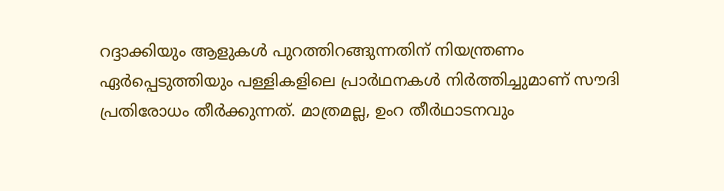റദ്ദാക്കിയും ആളുകള്‍ പുറത്തിറങ്ങുന്നതിന് നിയന്ത്രണം ഏര്‍പ്പെടുത്തിയും പള്ളികളിലെ പ്രാര്‍ഥനകള്‍ നിര്‍ത്തിച്ചുമാണ് സൗദി പ്രതിരോധം തീര്‍ക്കുന്നത്. മാത്രമല്ല, ഉംറ തീര്‍ഥാടനവും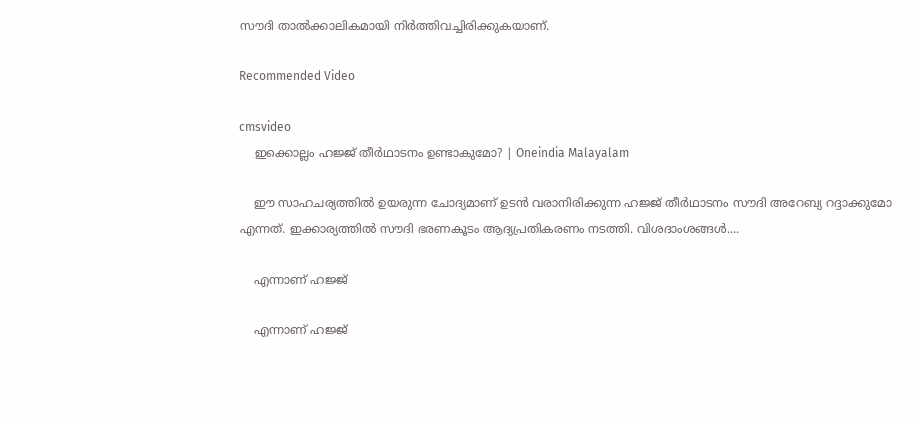സൗദി താല്‍ക്കാലികമായി നിര്‍ത്തിവച്ചിരിക്കുകയാണ്.

Recommended Video

cmsvideo
    ഇക്കൊല്ലം ഹജ്ജ് തീര്‍ഥാടനം ഉണ്ടാകുമോ? | Oneindia Malayalam

    ഈ സാഹചര്യത്തില്‍ ഉയരുന്ന ചോദ്യമാണ് ഉടന്‍ വരാനിരിക്കുന്ന ഹജ്ജ് തീര്‍ഥാടനം സൗദി അറേബ്യ റദ്ദാക്കുമോ എന്നത്. ഇക്കാര്യത്തില്‍ സൗദി ഭരണകൂടം ആദ്യപ്രതികരണം നടത്തി. വിശദാംശങ്ങള്‍....

    എന്നാണ് ഹജ്ജ്

    എന്നാണ് ഹജ്ജ്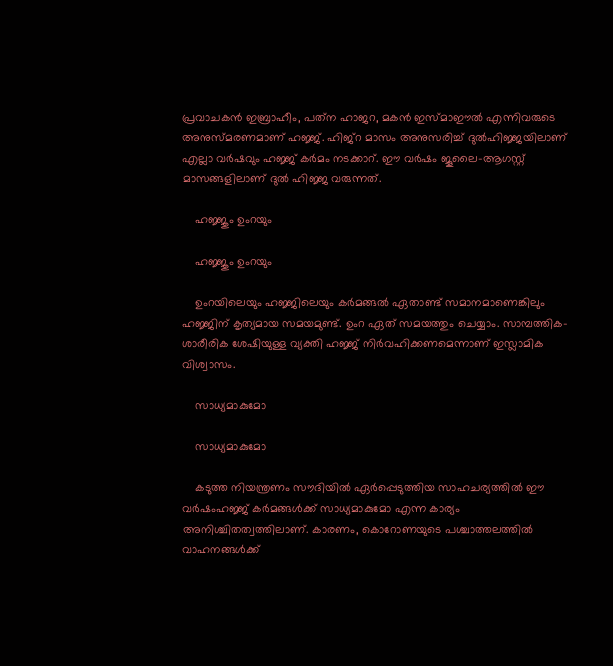പ്രവാചകന്‍ ഇബ്രാഹീം, പത്‌ന ഹാജറ, മകന്‍ ഇസ്മാഈല്‍ എന്നിവരുടെ അനുസ്മരണമാണ് ഹജ്ജ്. ഹിജ്‌റ മാസം അനുസരിച്ച് ദുല്‍ഹിജ്ജയിലാണ് എല്ലാ വര്‍ഷവും ഹജ്ജ് കര്‍മം നടക്കാറ്. ഈ വര്‍ഷം ജൂലൈ-ആഗസ്റ്റ് മാസങ്ങളിലാണ് ദുല്‍ ഹിജ്ജ വരുന്നത്.

    ഹജ്ജും ഉംറയും

    ഹജ്ജും ഉംറയും

    ഉംറയിലെയും ഹജ്ജിലെയും കര്‍മങ്ങല്‍ ഏതാണ്ട് സമാനമാണെങ്കിലും ഹജ്ജിന് കൃത്യമായ സമയമുണ്ട്. ഉംറ ഏത് സമയത്തും ചെയ്യാം. സാമ്പത്തിക-ശാരീരിക ശേഷിയുള്ള വ്യക്തി ഹജ്ജ് നിര്‍വഹിക്കണമെന്നാണ് ഇസ്ലാമിക വിശ്വാസം.

    സാധ്യമാകുമോ

    സാധ്യമാകുമോ

    കടുത്ത നിയന്ത്രണം സൗദിയില്‍ ഏര്‍പ്പെടുത്തിയ സാഹചര്യത്തില്‍ ഈ വര്‍ഷംഹജ്ജ് കര്‍മങ്ങള്‍ക്ക് സാധ്യമാകുമോ എന്ന കാര്യം അനിശ്ചിതത്വത്തിലാണ്. കാരണം, കൊറോണയുടെ പശ്ചാത്തലത്തില്‍ വാഹനങ്ങള്‍ക്ക്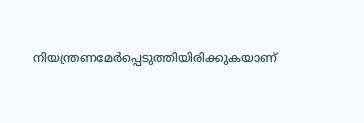നിയന്ത്രണമേര്‍പ്പെടുത്തിയിരിക്കുകയാണ്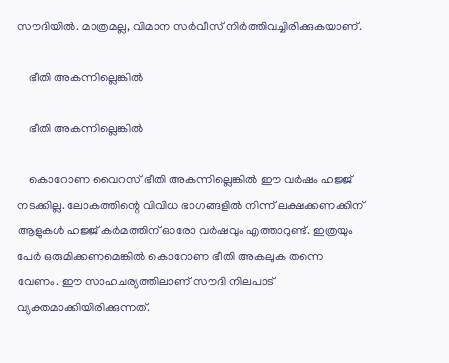സൗദിയില്‍. മാത്രമല്ല, വിമാന സര്‍വീസ് നിര്‍ത്തിവച്ചിരിക്കുകയാണ്.

    ഭീതി അകന്നില്ലെങ്കില്‍

    ഭീതി അകന്നില്ലെങ്കില്‍

    കൊറോണ വൈറസ് ഭീതി അകന്നില്ലെങ്കില്‍ ഈ വര്‍ഷം ഹജ്ജ് നടക്കില്ല. ലോകത്തിന്റെ വിവിധ ഭാഗങ്ങളില്‍ നിന്ന് ലക്ഷക്കണക്കിന് ആളുകള്‍ ഹജ്ജ് കര്‍മത്തിന് ഓരോ വര്‍ഷവും എത്താറുണ്ട്. ഇത്രയും പേര്‍ ഒരുമിക്കണമെങ്കില്‍ കൊറോണ ഭീതി അകലുക തന്നെ വേണം. ഈ സാഹചര്യത്തിലാണ് സൗദി നിലപാട് വ്യക്തമാക്കിയിരിക്കുന്നത്.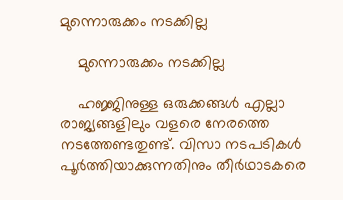മുന്നൊരുക്കം നടക്കില്ല

    മുന്നൊരുക്കം നടക്കില്ല

    ഹജ്ജിനുള്ള ഒരുക്കങ്ങള്‍ എല്ലാ രാജ്യങ്ങളിലും വളരെ നേരത്തെ നടത്തേണ്ടതുണ്ട്. വിസാ നടപടികള്‍ പൂര്‍ത്തിയാക്കുന്നതിനും തീര്‍ഥാടകരെ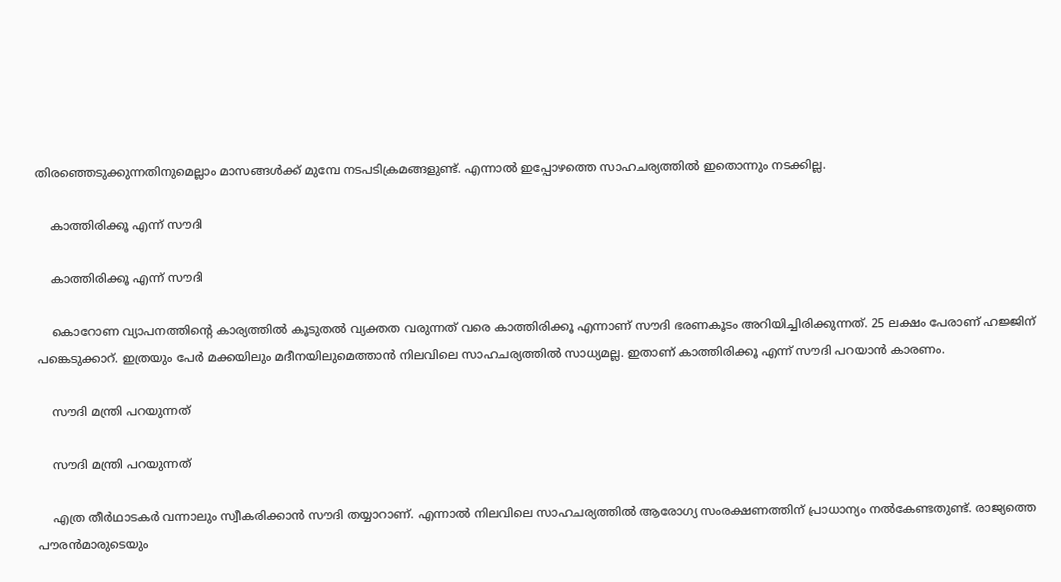തിരഞ്ഞെടുക്കുന്നതിനുമെല്ലാം മാസങ്ങള്‍ക്ക് മുമ്പേ നടപടിക്രമങ്ങളുണ്ട്. എന്നാല്‍ ഇപ്പോഴത്തെ സാഹചര്യത്തില്‍ ഇതൊന്നും നടക്കില്ല.

    കാത്തിരിക്കൂ എന്ന് സൗദി

    കാത്തിരിക്കൂ എന്ന് സൗദി

    കൊറോണ വ്യാപനത്തിന്റെ കാര്യത്തില്‍ കൂടുതല്‍ വ്യക്തത വരുന്നത് വരെ കാത്തിരിക്കൂ എന്നാണ് സൗദി ഭരണകൂടം അറിയിച്ചിരിക്കുന്നത്. 25 ലക്ഷം പേരാണ് ഹജ്ജിന് പങ്കെടുക്കാറ്. ഇത്രയും പേര്‍ മക്കയിലും മദീനയിലുമെത്താന്‍ നിലവിലെ സാഹചര്യത്തില്‍ സാധ്യമല്ല. ഇതാണ് കാത്തിരിക്കൂ എന്ന് സൗദി പറയാന്‍ കാരണം.

    സൗദി മന്ത്രി പറയുന്നത്

    സൗദി മന്ത്രി പറയുന്നത്

    എത്ര തീര്‍ഥാടകര്‍ വന്നാലും സ്വീകരിക്കാന്‍ സൗദി തയ്യാറാണ്. എന്നാല്‍ നിലവിലെ സാഹചര്യത്തില്‍ ആരോഗ്യ സംരക്ഷണത്തിന് പ്രാധാന്യം നല്‍കേണ്ടതുണ്ട്. രാജ്യത്തെ പൗരന്‍മാരുടെയും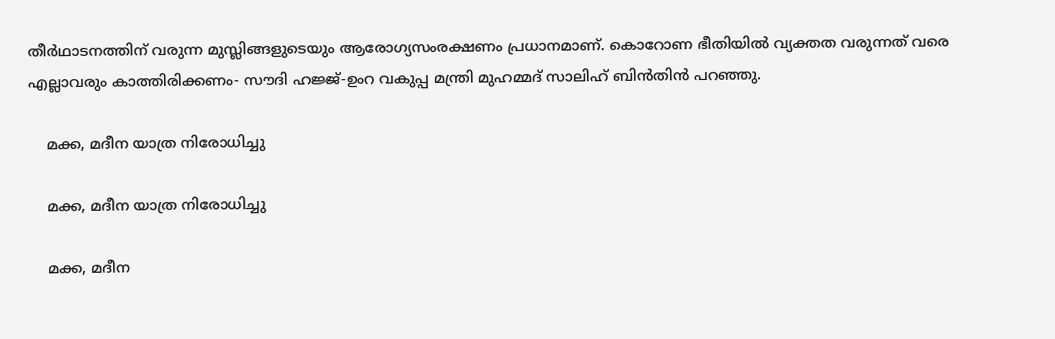തീര്‍ഥാടനത്തിന് വരുന്ന മുസ്ലിങ്ങളുടെയും ആരോഗ്യസംരക്ഷണം പ്രധാനമാണ്. കൊറോണ ഭീതിയില്‍ വ്യക്തത വരുന്നത് വരെ എല്ലാവരും കാത്തിരിക്കണം- സൗദി ഹജ്ജ്-ഉംറ വകുപ്പ മന്ത്രി മുഹമ്മദ് സാലിഹ് ബിന്‍തിന്‍ പറഞ്ഞു.

    മക്ക, മദീന യാത്ര നിരോധിച്ചു

    മക്ക, മദീന യാത്ര നിരോധിച്ചു

    മക്ക, മദീന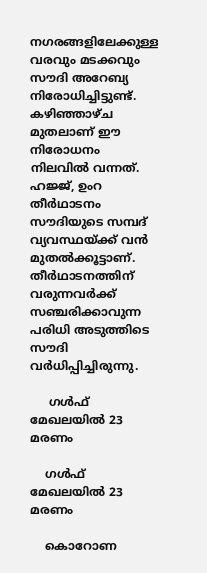നഗരങ്ങളിലേക്കുള്ള വരവും മടക്കവും സൗദി അറേബ്യ നിരോധിച്ചിട്ടുണ്ട്. കഴിഞ്ഞാഴ്ച മുതലാണ് ഈ നിരോധനം നിലവില്‍ വന്നത്. ഹജ്ജ്, ഉംറ തീര്‍ഥാടനം സൗദിയുടെ സമ്പദ് വ്യവസ്ഥയ്ക്ക് വന്‍ മുതല്‍ക്കൂട്ടാണ്. തീര്‍ഥാടനത്തിന് വരുന്നവര്‍ക്ക് സഞ്ചരിക്കാവുന്ന പരിധി അടുത്തിടെ സൗദി വര്‍ധിപ്പിച്ചിരുന്നു.

     ഗള്‍ഫ് മേഖലയില്‍ 23 മരണം

    ഗള്‍ഫ് മേഖലയില്‍ 23 മരണം

    കൊറോണ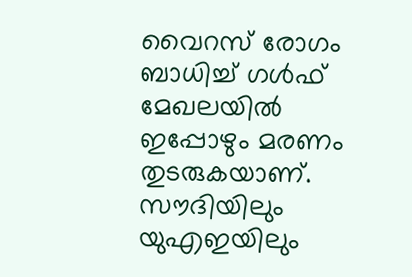വൈറസ് രോഗം ബാധിച്ച് ഗള്‍ഫ് മേഖലയില്‍ ഇപ്പോഴും മരണം തുടരുകയാണ്. സൗദിയിലും യുഎഇയിലും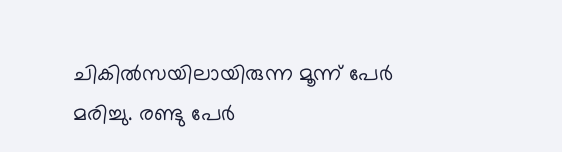ചികില്‍സയിലായിരുന്ന മൂന്ന് പേര്‍ മരിച്ചു. രണ്ടു പേര്‍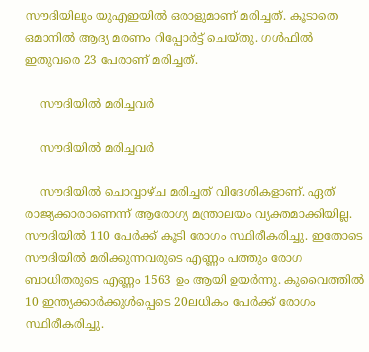സൗദിയിലും യുഎഇയില്‍ ഒരാളുമാണ് മരിച്ചത്. കൂടാതെ ഒമാനില്‍ ആദ്യ മരണം റിപ്പോര്‍ട്ട് ചെയ്തു. ഗള്‍ഫില്‍ ഇതുവരെ 23 പേരാണ് മരിച്ചത്.

    സൗദിയില്‍ മരിച്ചവര്‍

    സൗദിയില്‍ മരിച്ചവര്‍

    സൗദിയില്‍ ചൊവ്വാഴ്ച മരിച്ചത് വിദേശികളാണ്. ഏത് രാജ്യക്കാരാണെന്ന് ആരോഗ്യ മന്ത്രാലയം വ്യക്തമാക്കിയില്ല. സൗദിയില്‍ 110 പേര്‍ക്ക് കൂടി രോഗം സ്ഥിരീകരിച്ചു. ഇതോടെ സൗദിയില്‍ മരിക്കുന്നവരുടെ എണ്ണം പത്തും രോഗ ബാധിതരുടെ എണ്ണം 1563 ഉം ആയി ഉയര്‍ന്നു. കുവൈത്തില്‍ 10 ഇന്ത്യക്കാര്‍ക്കുള്‍പ്പെടെ 20ലധികം പേര്‍ക്ക് രോഗം സ്ഥിരീകരിച്ചു.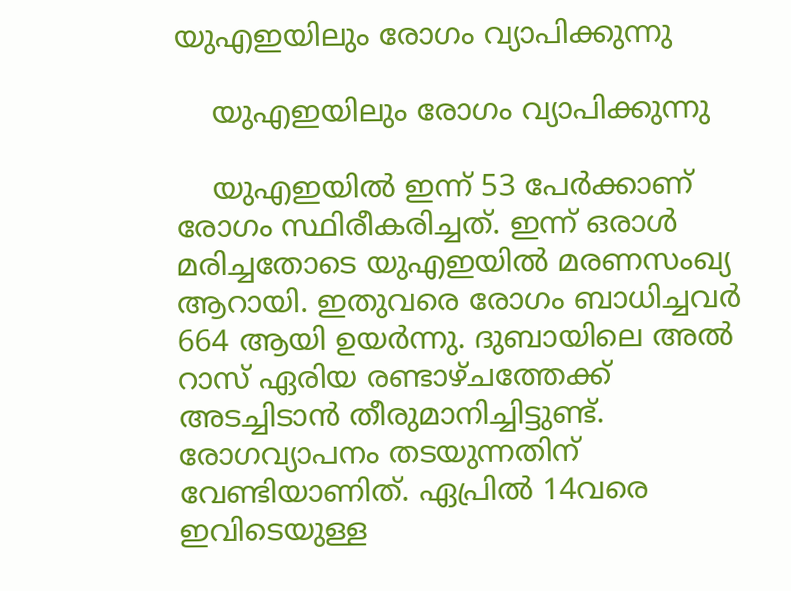യുഎഇയിലും രോഗം വ്യാപിക്കുന്നു

    യുഎഇയിലും രോഗം വ്യാപിക്കുന്നു

    യുഎഇയില്‍ ഇന്ന് 53 പേര്‍ക്കാണ് രോഗം സ്ഥിരീകരിച്ചത്. ഇന്ന് ഒരാള്‍ മരിച്ചതോടെ യുഎഇയില്‍ മരണസംഖ്യ ആറായി. ഇതുവരെ രോഗം ബാധിച്ചവര്‍ 664 ആയി ഉയര്‍ന്നു. ദുബായിലെ അല്‍ റാസ് ഏരിയ രണ്ടാഴ്ചത്തേക്ക് അടച്ചിടാന്‍ തീരുമാനിച്ചിട്ടുണ്ട്. രോഗവ്യാപനം തടയുന്നതിന് വേണ്ടിയാണിത്. ഏപ്രില്‍ 14വരെ ഇവിടെയുള്ള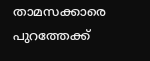താമസക്കാരെ പുറത്തേക്ക്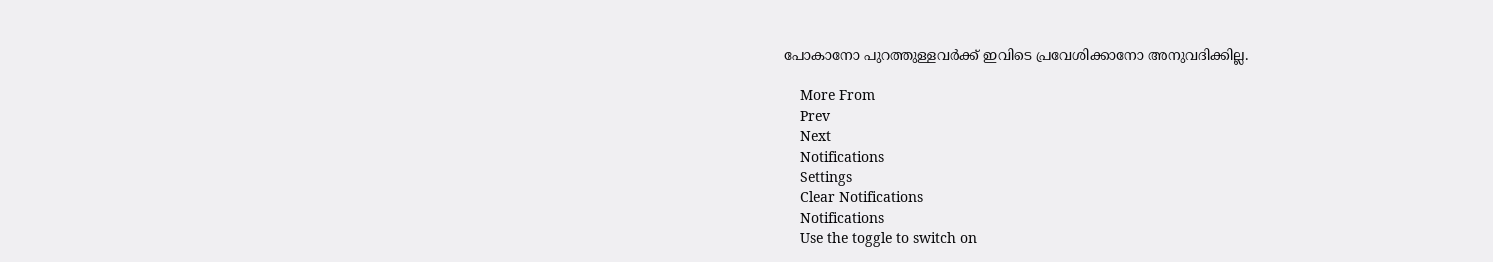പോകാനോ പുറത്തുള്ളവര്‍ക്ക് ഇവിടെ പ്രവേശിക്കാനോ അനുവദിക്കില്ല.

    More From
    Prev
    Next
    Notifications
    Settings
    Clear Notifications
    Notifications
    Use the toggle to switch on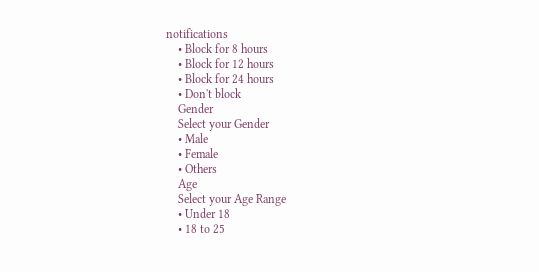notifications
    • Block for 8 hours
    • Block for 12 hours
    • Block for 24 hours
    • Don't block
    Gender
    Select your Gender
    • Male
    • Female
    • Others
    Age
    Select your Age Range
    • Under 18
    • 18 to 25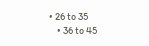• 26 to 35
    • 36 to 45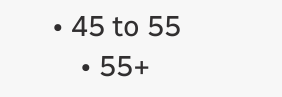• 45 to 55
    • 55+